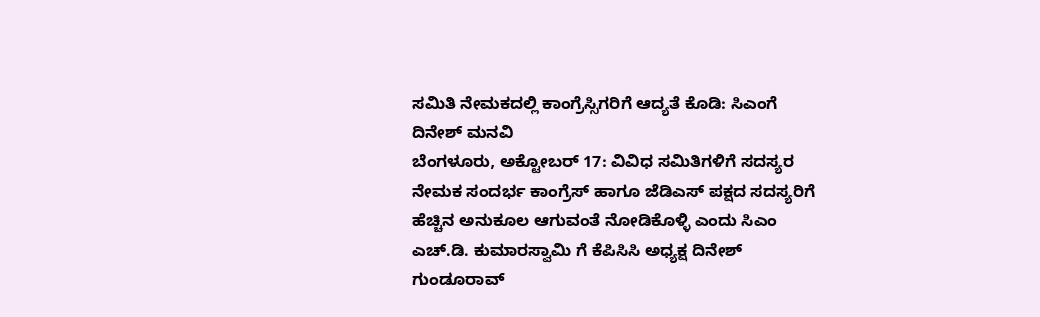ಸಮಿತಿ ನೇಮಕದಲ್ಲಿ ಕಾಂಗ್ರೆಸ್ಸಿಗರಿಗೆ ಆದ್ಯತೆ ಕೊಡಿ: ಸಿಎಂಗೆ ದಿನೇಶ್ ಮನವಿ
ಬೆಂಗಳೂರು, ಅಕ್ಟೋಬರ್ 17: ವಿವಿಧ ಸಮಿತಿಗಳಿಗೆ ಸದಸ್ಯರ ನೇಮಕ ಸಂದರ್ಭ ಕಾಂಗ್ರೆಸ್ ಹಾಗೂ ಜೆಡಿಎಸ್ ಪಕ್ಷದ ಸದಸ್ಯರಿಗೆ ಹೆಚ್ಚಿನ ಅನುಕೂಲ ಆಗುವಂತೆ ನೋಡಿಕೊಳ್ಳಿ ಎಂದು ಸಿಎಂ ಎಚ್.ಡಿ. ಕುಮಾರಸ್ವಾಮಿ ಗೆ ಕೆಪಿಸಿಸಿ ಅಧ್ಯಕ್ಷ ದಿನೇಶ್ ಗುಂಡೂರಾವ್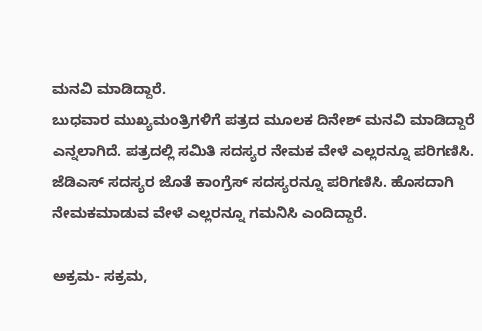ಮನವಿ ಮಾಡಿದ್ದಾರೆ.
ಬುಧವಾರ ಮುಖ್ಯಮಂತ್ರಿಗಳಿಗೆ ಪತ್ರದ ಮೂಲಕ ದಿನೇಶ್ ಮನವಿ ಮಾಡಿದ್ದಾರೆ ಎನ್ನಲಾಗಿದೆ. ಪತ್ರದಲ್ಲಿ ಸಮಿತಿ ಸದಸ್ಯರ ನೇಮಕ ವೇಳೆ ಎಲ್ಲರನ್ನೂ ಪರಿಗಣಿಸಿ. ಜೆಡಿಎಸ್ ಸದಸ್ಯರ ಜೊತೆ ಕಾಂಗ್ರೆಸ್ ಸದಸ್ಯರನ್ನೂ ಪರಿಗಣಿಸಿ. ಹೊಸದಾಗಿ ನೇಮಕಮಾಡುವ ವೇಳೆ ಎಲ್ಲರನ್ನೂ ಗಮನಿಸಿ ಎಂದಿದ್ದಾರೆ.

ಅಕ್ರಮ- ಸಕ್ರಮ,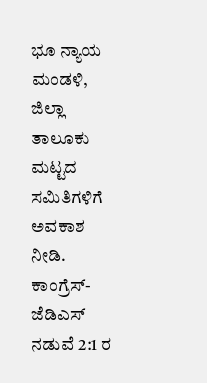ಭೂ ನ್ಯಾಯ ಮಂಡಳಿ, ಜಿಲ್ಲಾ ತಾಲೂಕು ಮಟ್ಟದ ಸಮಿತಿಗಳಿಗೆ ಅವಕಾಶ ನೀಡಿ. ಕಾಂಗ್ರೆಸ್-ಜೆಡಿಎಸ್ ನಡುವೆ 2:1 ರ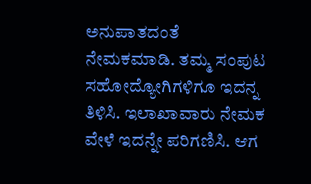ಅನುಪಾತದಂತೆ ನೇಮಕಮಾಡಿ. ತಮ್ಮ ಸಂಪುಟ ಸಹೋದ್ಯೋಗಿಗಳಿಗೂ ಇದನ್ನ ತಿಳಿಸಿ. ಇಲಾಖಾವಾರು ನೇಮಕ ವೇಳೆ ಇದನ್ನೇ ಪರಿಗಣಿಸಿ. ಆಗ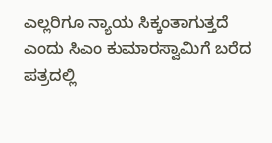ಎಲ್ಲರಿಗೂ ನ್ಯಾಯ ಸಿಕ್ಕಂತಾಗುತ್ತದೆ ಎಂದು ಸಿಎಂ ಕುಮಾರಸ್ವಾಮಿಗೆ ಬರೆದ ಪತ್ರದಲ್ಲಿ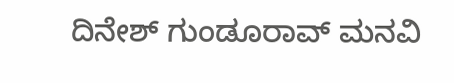ದಿನೇಶ್ ಗುಂಡೂರಾವ್ ಮನವಿ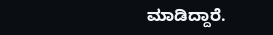ಮಾಡಿದ್ದಾರೆ.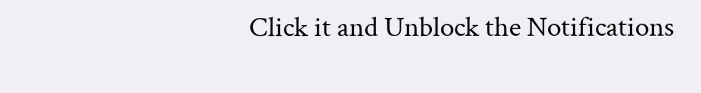Click it and Unblock the Notifications